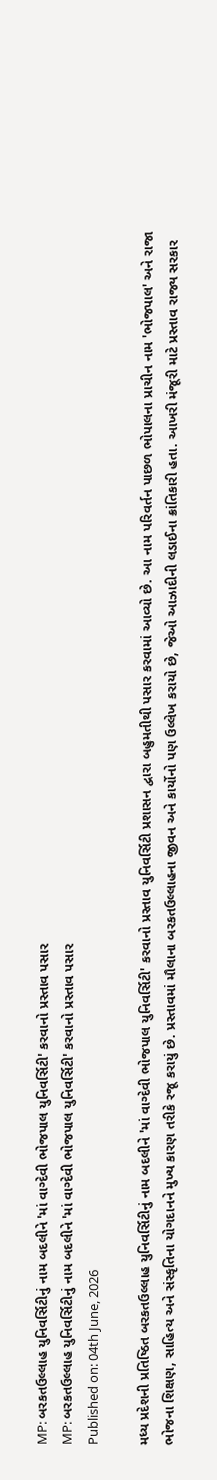MP: બરકતઉલ્લાહ યુનિવર્સિટીનું નામ બદલીને 'માં વાગ્દેવી ભોજપાલ યુનિવર્સિટી' કરવાનો પ્રસ્તાવ પસાર
MP: બરકતઉલ્લાહ યુનિવર્સિટીનું નામ બદલીને 'માં વાગ્દેવી ભોજપાલ યુનિવર્સિટી' કરવાનો પ્રસ્તાવ પસાર
Published on: 04th June, 2026

મધ્ય પ્રદેશની પ્રતિષ્ઠિત બરકતઉલ્લાહ યુનિવર્સિટીનું નામ બદલીને 'માં વાગ્દેવી ભોજપાલ યુનિવર્સિટી' કરવાનો પ્રસ્તાવ યુનિવર્સિટી પ્રશાસન દ્વારા બહુમતીથી પસાર કરવામાં આવ્યો છે. આ નામ પરિવર્તન પાછળ ભોપાલના પ્રાચીન નામ 'ભોજપાલ' અને રાજા ભોજના શિક્ષણ, સાહિત્ય અને સંસ્કૃતિના યોગદાનને મુખ્ય કારણ તરીકે રજૂ કરાયું છે. પ્રસ્તાવમાં મૌલાના બરકતઉલ્લાહના જીવન અને કાર્યોનો પણ ઉલ્લેખ કરાયો છે, જેઓ આઝાદીની લડાઈના ક્રાંતિકારી હતા. આખરી મંજૂરી માટે પ્રસ્તાવ રાજ્ય સરકાર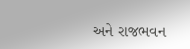અને રાજભવન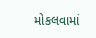મોકલવામાં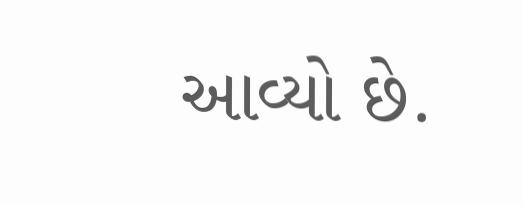આવ્યો છે.